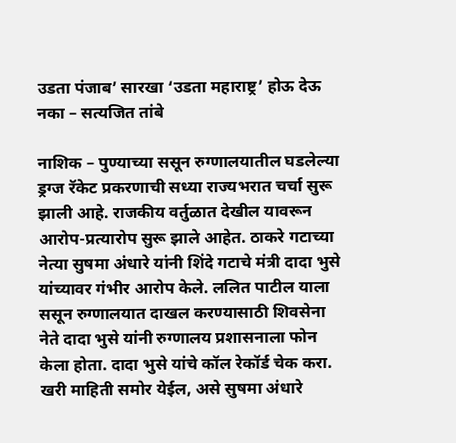उडता पंजाब’ सारखा ‘उडता महाराष्ट्र’ होऊ देऊ नका – सत्यजित तांबे

नाशिक – पुण्याच्या ससून रुग्णालयातील घडलेल्या ड्रग्ज रॅकेट प्रकरणाची सध्या राज्यभरात चर्चा सुरू झाली आहे. राजकीय वर्तुळात देखील यावरून आरोप-प्रत्यारोप सुरू झाले आहेत. ठाकरे गटाच्या नेत्या सुषमा अंधारे यांनी शिंदे गटाचे मंत्री दादा भुसे यांच्यावर गंभीर आरोप केले. ललित पाटील याला ससून रुग्णालयात दाखल करण्यासाठी शिवसेना नेते दादा भुसे यांनी रुग्णालय प्रशासनाला फोन केला होता. दादा भुसे यांचे कॉल रेकॉर्ड चेक करा. खरी माहिती समोर येईल, असे सुषमा अंधारे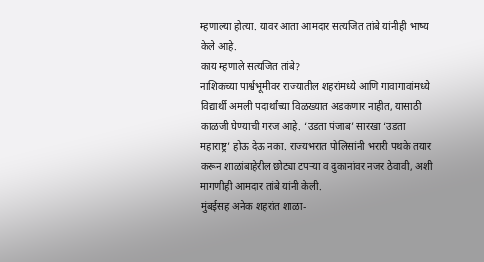म्हणाल्या होत्या. यावर आता आमदार सत्यजित तांबे यांनीही भाष्य केले आहे.
काय म्हणाले सत्यजित तांबे?
नाशिकच्या पार्श्वभूमीवर राज्यातील शहरांमध्ये आणि गावागावांमध्ये विद्यार्थी अमली पदार्थांच्या विळख्यात अडकणार नाहीत, यासाठी काळजी घेण्याची गरज आहे. ‘उडता पंजाब’ सारखा ‘उडता महाराष्ट्र’ होऊ देऊ नका. राज्यभरात पोलिसांनी भरारी पथके तयार करून शाळांबाहेरील छोट्या टपऱ्या व दुकानांवर नजर ठेवावी, अशी मागणीही आमदार तांबे यांनी केली.
मुंबईसह अनेक शहरांत शाळा-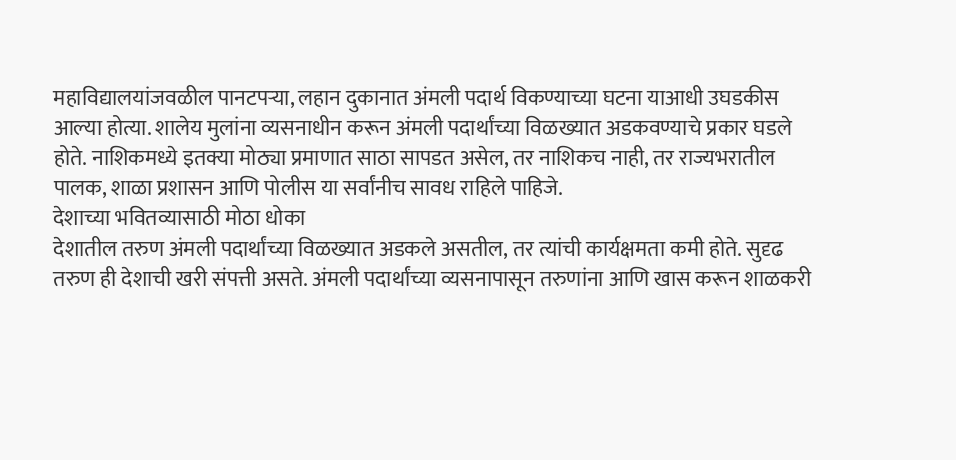महाविद्यालयांजवळील पानटपऱ्या, लहान दुकानात अंमली पदार्थ विकण्याच्या घटना याआधी उघडकीस आल्या होत्या. शालेय मुलांना व्यसनाधीन करून अंमली पदार्थांच्या विळख्यात अडकवण्याचे प्रकार घडले होते. नाशिकमध्ये इतक्या मोठ्या प्रमाणात साठा सापडत असेल, तर नाशिकच नाही, तर राज्यभरातील पालक, शाळा प्रशासन आणि पोलीस या सर्वांनीच सावध राहिले पाहिजे.
देशाच्या भवितव्यासाठी मोठा धोका
देशातील तरुण अंमली पदार्थांच्या विळख्यात अडकले असतील, तर त्यांची कार्यक्षमता कमी होते. सुदृढ तरुण ही देशाची खरी संपत्ती असते. अंमली पदार्थांच्या व्यसनापासून तरुणांना आणि खास करून शाळकरी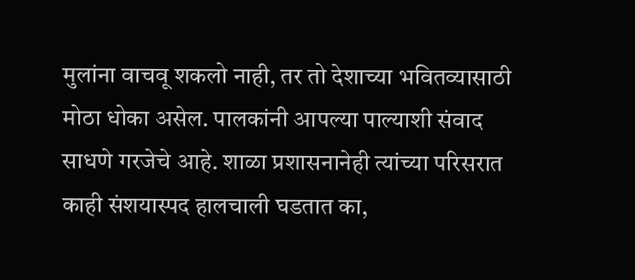मुलांना वाचवू शकलो नाही, तर तो देशाच्या भवितव्यासाठी मोठा धोका असेल. पालकांनी आपल्या पाल्याशी संवाद साधणे गरजेचे आहे. शाळा प्रशासनानेही त्यांच्या परिसरात काही संशयास्पद हालचाली घडतात का,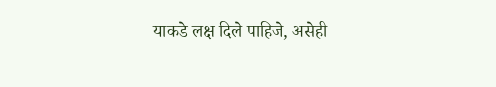याकडे लक्ष दिले पाहिजे, असेही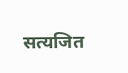सत्यजित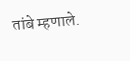तांबे म्हणाले.